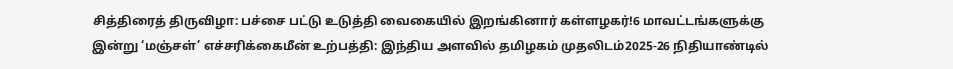சித்திரைத் திருவிழா: பச்சை பட்டு உடுத்தி வைகையில் இறங்கினார் கள்ளழகர்!6 மாவட்டங்களுக்கு இன்று ‘மஞ்சள்’ எச்சரிக்கைமீன் உற்பத்தி: இந்திய அளவில் தமிழகம் முதலிடம்2025-26 நிதியாண்டில்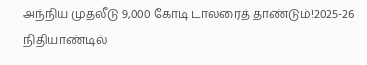அந்நிய முதலீடு 9,000 கோடி டாலரைத் தாண்டும்!2025-26 நிதியாண்டில்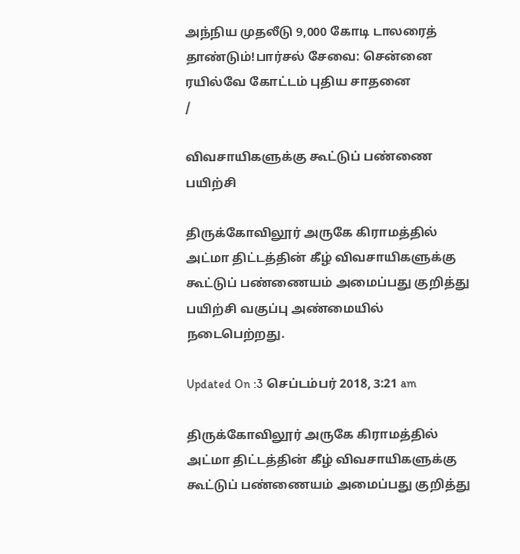அந்நிய முதலீடு 9,000 கோடி டாலரைத் தாண்டும்!பார்சல் சேவை: சென்னை ரயில்வே கோட்டம் புதிய சாதனை
/

விவசாயிகளுக்கு கூட்டுப் பண்ணை பயிற்சி

திருக்கோவிலூர் அருகே கிராமத்தில் அட்மா திட்டத்தின் கீழ் விவசாயிகளுக்கு கூட்டுப் பண்ணையம் அமைப்பது குறித்து பயிற்சி வகுப்பு அண்மையில் நடைபெற்றது.

Updated On :3 செப்டம்பர் 2018, 3:21 am

திருக்கோவிலூர் அருகே கிராமத்தில் அட்மா திட்டத்தின் கீழ் விவசாயிகளுக்கு கூட்டுப் பண்ணையம் அமைப்பது குறித்து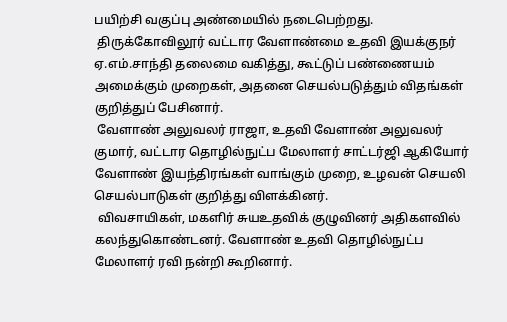பயிற்சி வகுப்பு அண்மையில் நடைபெற்றது.
 திருக்கோவிலூர் வட்டார வேளாண்மை உதவி இயக்குநர் ஏ.எம்.சாந்தி தலைமை வகித்து, கூட்டுப் பண்ணையம் அமைக்கும் முறைகள், அதனை செயல்படுத்தும் விதங்கள் குறித்துப் பேசினார்.
 வேளாண் அலுவலர் ராஜா, உதவி வேளாண் அலுவலர் குமார், வட்டார தொழில்நுட்ப மேலாளர் சாட்டர்ஜி ஆகியோர் வேளாண் இயந்திரங்கள் வாங்கும் முறை, உழவன் செயலி செயல்பாடுகள் குறித்து விளக்கினர்.
 விவசாயிகள், மகளிர் சுயஉதவிக் குழுவினர் அதிகளவில் கலந்துகொண்டனர். வேளாண் உதவி தொழில்நுட்ப மேலாளர் ரவி நன்றி கூறினார்.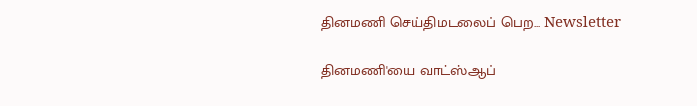தினமணி செய்திமடலைப் பெற... Newsletter

தினமணி'யை வாட்ஸ்ஆப்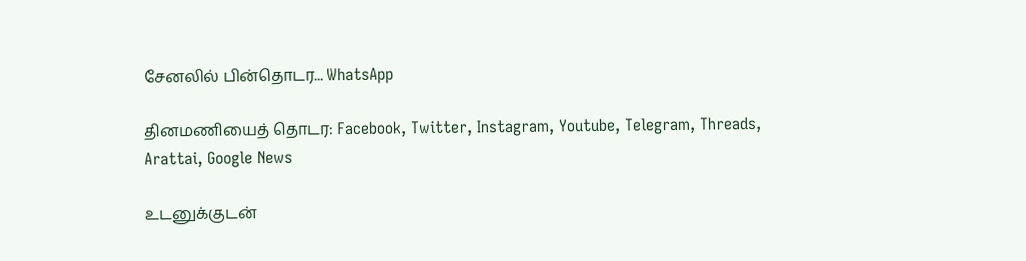சேனலில் பின்தொடர... WhatsApp

தினமணியைத் தொடர: Facebook, Twitter, Instagram, Youtube, Telegram, Threads, Arattai, Google News

உடனுக்குடன்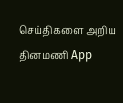செய்திகளை அறிய தினமணி App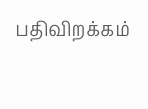பதிவிறக்கம்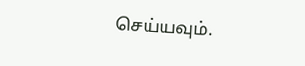செய்யவும்.